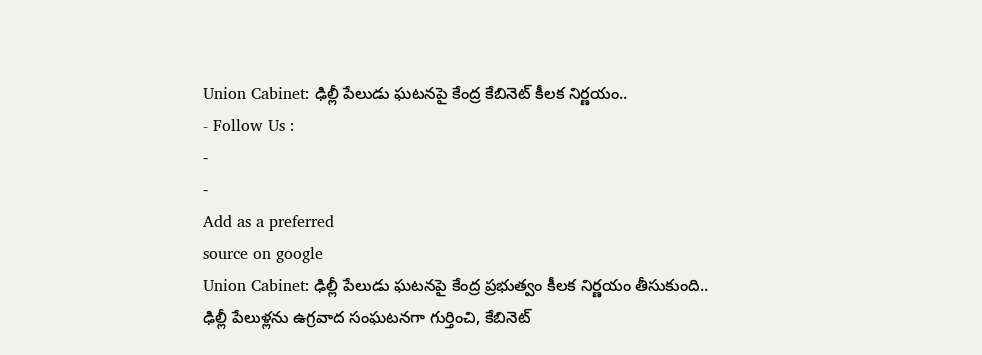Union Cabinet: ఢిల్లీ పేలుడు ఘటనపై కేంద్ర కేబినెట్ కీలక నిర్ణయం..
- Follow Us :
-
-
Add as a preferred
source on google
Union Cabinet: ఢిల్లీ పేలుడు ఘటనపై కేంద్ర ప్రభుత్వం కీలక నిర్ణయం తీసుకుంది.. ఢిల్లీ పేలుళ్లను ఉగ్రవాద సంఘటనగా గుర్తించి, కేబినెట్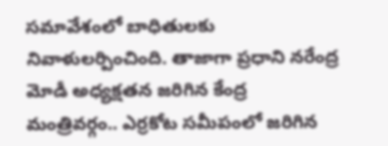సమావేశంలో బాధితులకు నివాళులర్పించింది. తాజాగా ప్రధాని నరేంద్ర మోడీ అధ్యక్షతన జరిగిన కేంద్ర మంత్రివర్గం.. ఎర్రకోట సమీపంలో జరిగిన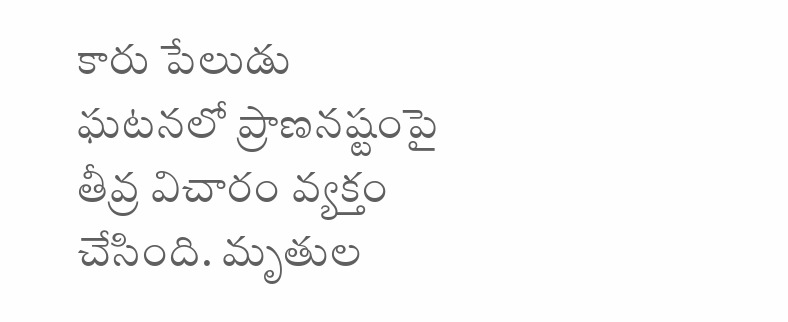కారు పేలుడు ఘటనలో ప్రాణనష్టంపై తీవ్ర విచారం వ్యక్తం చేసింది. మృతుల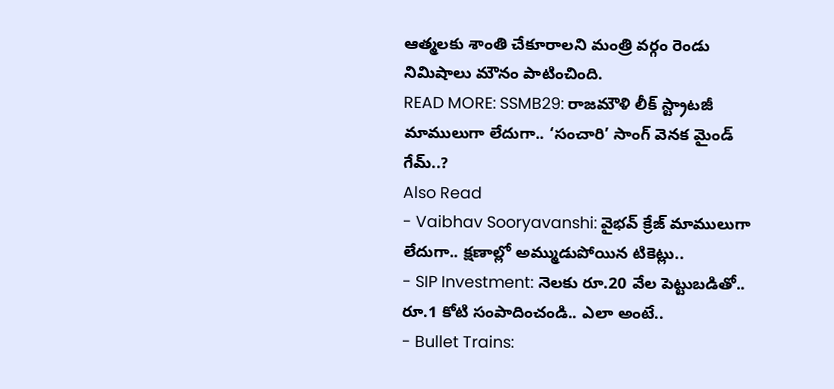ఆత్మలకు శాంతి చేకూరాలని మంత్రి వర్గం రెండు నిమిషాలు మౌనం పాటించింది.
READ MORE: SSMB29: రాజమౌళి లీక్ స్ట్రాటజీ మాములుగా లేదుగా.. ‘సంచారి’ సాంగ్ వెనక మైండ్ గేమ్..?
Also Read
- Vaibhav Sooryavanshi: వైభవ్ క్రేజ్ మాములుగా లేదుగా.. క్షణాల్లో అమ్ముడుపోయిన టికెట్లు..
- SIP Investment: నెలకు రూ.20 వేల పెట్టుబడితో.. రూ.1 కోటి సంపాదించండి.. ఎలా అంటే..
- Bullet Trains: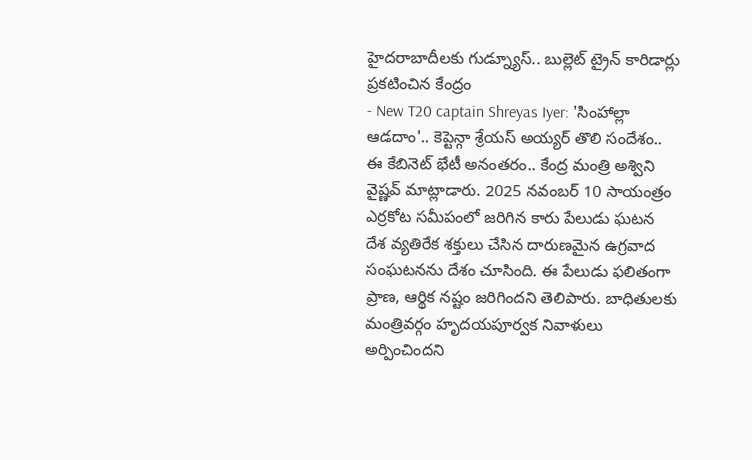హైదరాబాదీలకు గుడ్న్యూస్.. బుల్లెట్ ట్రైన్ కారిడార్లు ప్రకటించిన కేంద్రం
- New T20 captain Shreyas Iyer: 'సింహాల్లా ఆడదాం'.. కెప్టెన్గా శ్రేయస్ అయ్యర్ తొలి సందేశం..
ఈ కేబినెట్ భేటీ అనంతరం.. కేంద్ర మంత్రి అశ్విని వైష్ణవ్ మాట్లాడారు. 2025 నవంబర్ 10 సాయంత్రం ఎర్రకోట సమీపంలో జరిగిన కారు పేలుడు ఘటన దేశ వ్యతిరేక శక్తులు చేసిన దారుణమైన ఉగ్రవాద సంఘటనను దేశం చూసింది. ఈ పేలుడు ఫలితంగా ప్రాణ, ఆర్థిక నష్టం జరిగిందని తెలిపారు. బాధితులకు మంత్రివర్గం హృదయపూర్వక నివాళులు అర్పించిందని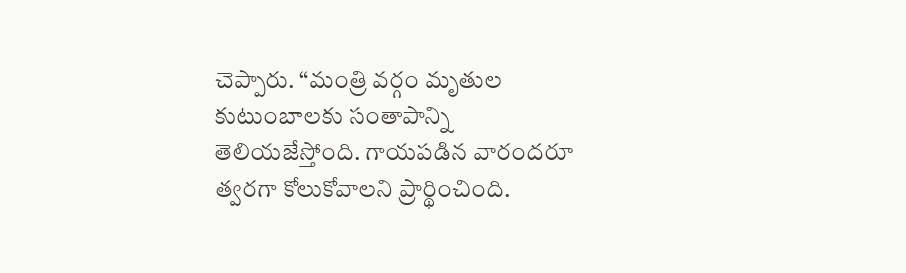చెప్పారు. “మంత్రి వర్గం మృతుల కుటుంబాలకు సంతాపాన్ని తెలియజేస్తోంది. గాయపడిన వారందరూ త్వరగా కోలుకోవాలని ప్రార్థించింది.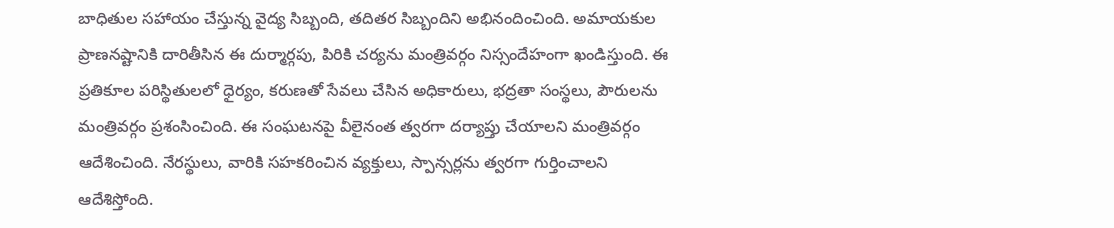బాధితుల సహాయం చేస్తున్న వైద్య సిబ్బంది, తదితర సిబ్బందిని అభినందించింది. అమాయకుల ప్రాణనష్టానికి దారితీసిన ఈ దుర్మార్గపు, పిరికి చర్యను మంత్రివర్గం నిస్సందేహంగా ఖండిస్తుంది. ఈ ప్రతికూల పరిస్థితులలో ధైర్యం, కరుణతో సేవలు చేసిన అధికారులు, భద్రతా సంస్థలు, పౌరులను మంత్రివర్గం ప్రశంసించింది. ఈ సంఘటనపై వీలైనంత త్వరగా దర్యాప్తు చేయాలని మంత్రివర్గం ఆదేశించింది. నేరస్థులు, వారికి సహకరించిన వ్యక్తులు, స్పాన్సర్లను త్వరగా గుర్తించాలని ఆదేశిస్తోంది.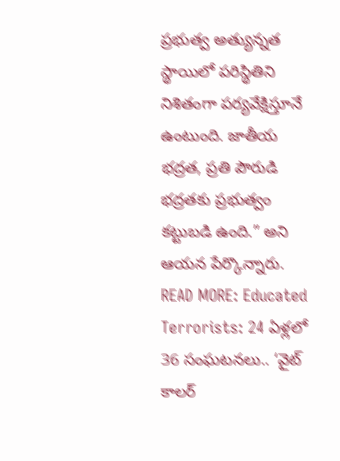ప్రభుత్వ అత్యున్నత స్థాయిలో పరిస్థితిని నిశితంగా పర్యవేక్షిస్తూనే ఉంటుంది. జాతీయ భద్రత, ప్రతి పౌరుడి భద్రతకు ప్రభుత్వం కట్టుబడి ఉంది.” అని ఆయన పేర్కొన్నారు.
READ MORE: Educated Terrorists: 24 ఏళ్లలో 36 సంఘటనలు.. ‘వైట్ కాలర్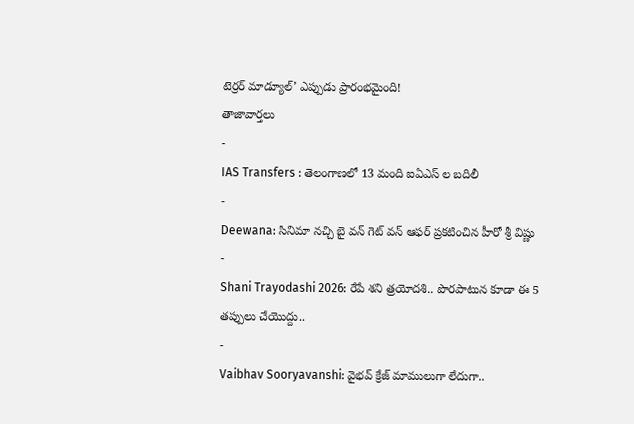టెర్రర్ మాడ్యూల్’ ఎప్పుడు ప్రారంభమైంది!
తాజావార్తలు
-
IAS Transfers : తెలంగాణలో 13 మంది ఐఏఎస్ ల బదిలీ
-
Deewana: సినిమా నచ్చి బై వన్ గెట్ వన్ ఆఫర్ ప్రకటించిన హీరో శ్రీ విష్ణు
-
Shani Trayodashi 2026: రేపే శని త్రయోదశి.. పొరపాటున కూడా ఈ 5 తప్పులు చేయొద్దు..
-
Vaibhav Sooryavanshi: వైభవ్ క్రేజ్ మాములుగా లేదుగా..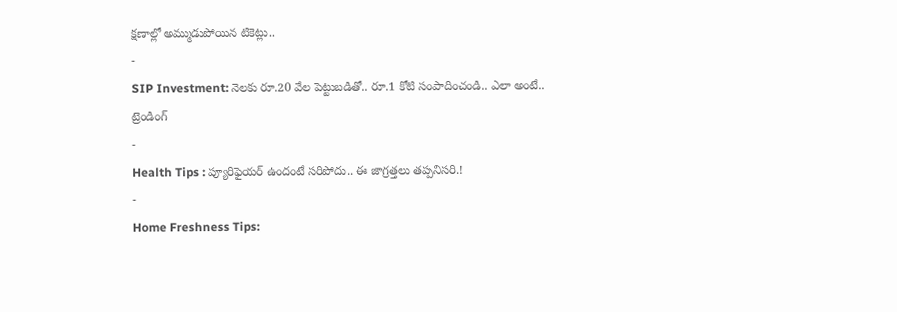క్షణాల్లో అమ్ముడుపోయిన టికెట్లు..
-
SIP Investment: నెలకు రూ.20 వేల పెట్టుబడితో.. రూ.1 కోటి సంపాదించండి.. ఎలా అంటే..
ట్రెండింగ్
-
Health Tips : ప్యూరిఫైయర్ ఉందంటే సరిపోదు.. ఈ జాగ్రత్తలు తప్పనిసరి.!
-
Home Freshness Tips: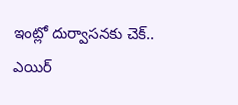ఇంట్లో దుర్వాసనకు చెక్.. ఎయిర్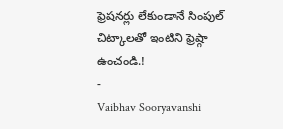ఫ్రెషనర్లు లేకుండానే సింపుల్ చిట్కాలతో ఇంటిని ఫ్రెష్గా ఉంచండి.!
-
Vaibhav Sooryavanshi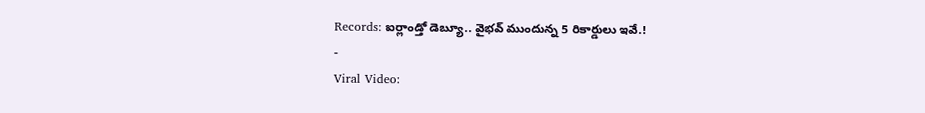Records: ఐర్లాండ్తో డెబ్యూ.. వైభవ్ ముందున్న 5 రికార్డులు ఇవే.!
-
Viral Video: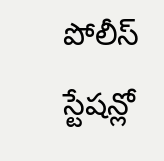పోలీస్ స్టేషన్లో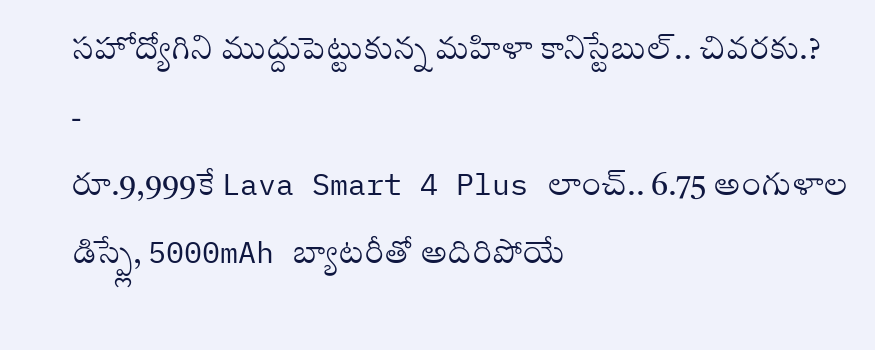సహోద్యోగిని ముద్దుపెట్టుకున్న మహిళా కానిస్టేబుల్.. చివరకు.?
-
రూ.9,999కే Lava Smart 4 Plus లాంచ్.. 6.75 అంగుళాల డిస్ప్లే, 5000mAh బ్యాటరీతో అదిరిపోయే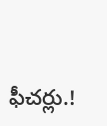ఫీచర్లు.!